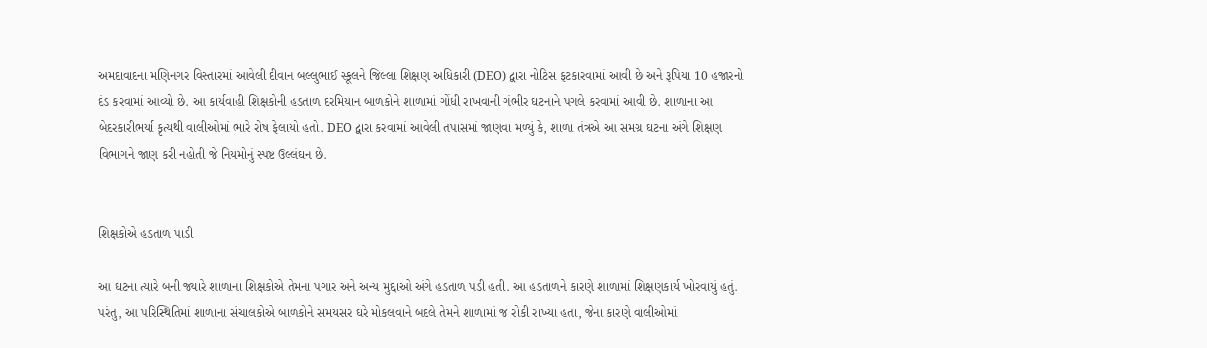અમદાવાદના મણિનગર વિસ્તારમાં આવેલી દીવાન બલ્લુભાઈ સ્કૂલને જિલ્લા શિક્ષણ અધિકારી (DEO) દ્વારા નોટિસ ફટકારવામાં આવી છે અને રૂપિયા 10 હજારનો દંડ કરવામાં આવ્યો છે. આ કાર્યવાહી શિક્ષકોની હડતાળ દરમિયાન બાળકોને શાળામાં ગોંધી રાખવાની ગંભીર ઘટનાને પગલે કરવામાં આવી છે. શાળાના આ બેદરકારીભર્યા કૃત્યથી વાલીઓમાં ભારે રોષ ફેલાયો હતો. DEO દ્વારા કરવામાં આવેલી તપાસમાં જાણવા મળ્યું કે, શાળા તંત્રએ આ સમગ્ર ઘટના અંગે શિક્ષણ વિભાગને જાણ કરી નહોતી જે નિયમોનું સ્પષ્ટ ઉલ્લંઘન છે.


શિક્ષકોએ હડતાળ પાડી

આ ઘટના ત્યારે બની જ્યારે શાળાના શિક્ષકોએ તેમના પગાર અને અન્ય મુદ્દાઓ અંગે હડતાળ પડી હતી. આ હડતાળને કારણે શાળામાં શિક્ષણકાર્ય ખોરવાયું હતું. પરંતુ, આ પરિસ્થિતિમાં શાળાના સંચાલકોએ બાળકોને સમયસર ઘરે મોકલવાને બદલે તેમને શાળામાં જ રોકી રાખ્યા હતા, જેના કારણે વાલીઓમાં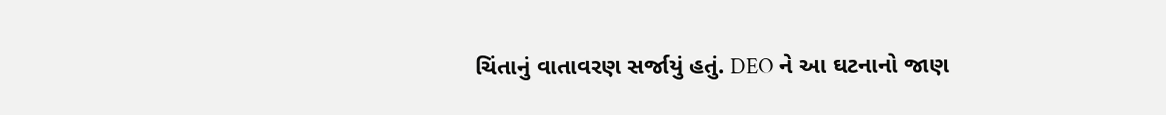ચિંતાનું વાતાવરણ સર્જાયું હતું. DEO ને આ ઘટનાનો જાણ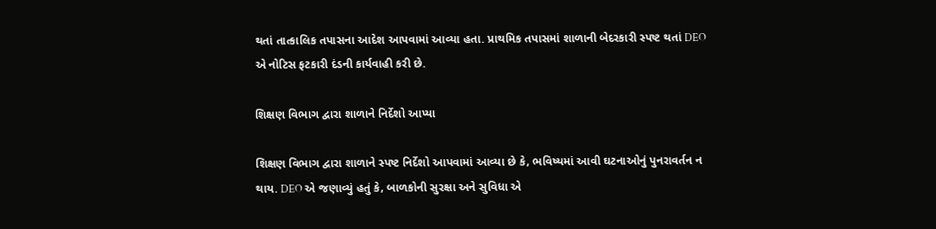થતાં તાત્કાલિક તપાસના આદેશ આપવામાં આવ્યા હતા. પ્રાથમિક તપાસમાં શાળાની બેદરકારી સ્પષ્ટ થતાં DEO એ નોટિસ ફટકારી દંડની કાર્યવાહી કરી છે.

શિક્ષણ વિભાગ દ્વારા શાળાને નિર્દેશો આપ્યા

શિક્ષણ વિભાગ દ્વારા શાળાને સ્પષ્ટ નિર્દેશો આપવામાં આવ્યા છે કે, ભવિષ્યમાં આવી ઘટનાઓનું પુનરાવર્તન ન થાય. DEO એ જણાવ્યું હતું કે, બાળકોની સુરક્ષા અને સુવિધા એ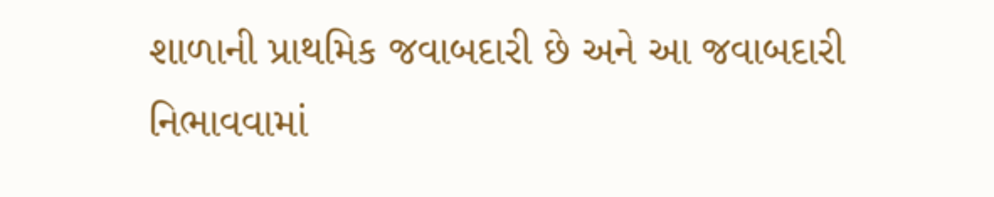શાળાની પ્રાથમિક જવાબદારી છે અને આ જવાબદારી નિભાવવામાં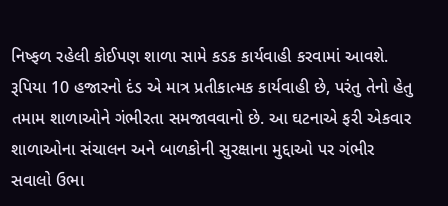નિષ્ફળ રહેલી કોઈપણ શાળા સામે કડક કાર્યવાહી કરવામાં આવશે. રૂપિયા 10 હજારનો દંડ એ માત્ર પ્રતીકાત્મક કાર્યવાહી છે, પરંતુ તેનો હેતુ તમામ શાળાઓને ગંભીરતા સમજાવવાનો છે. આ ઘટનાએ ફરી એકવાર શાળાઓના સંચાલન અને બાળકોની સુરક્ષાના મુદ્દાઓ પર ગંભીર સવાલો ઉભા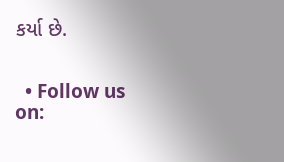કર્યા છે.


  • Follow us on: